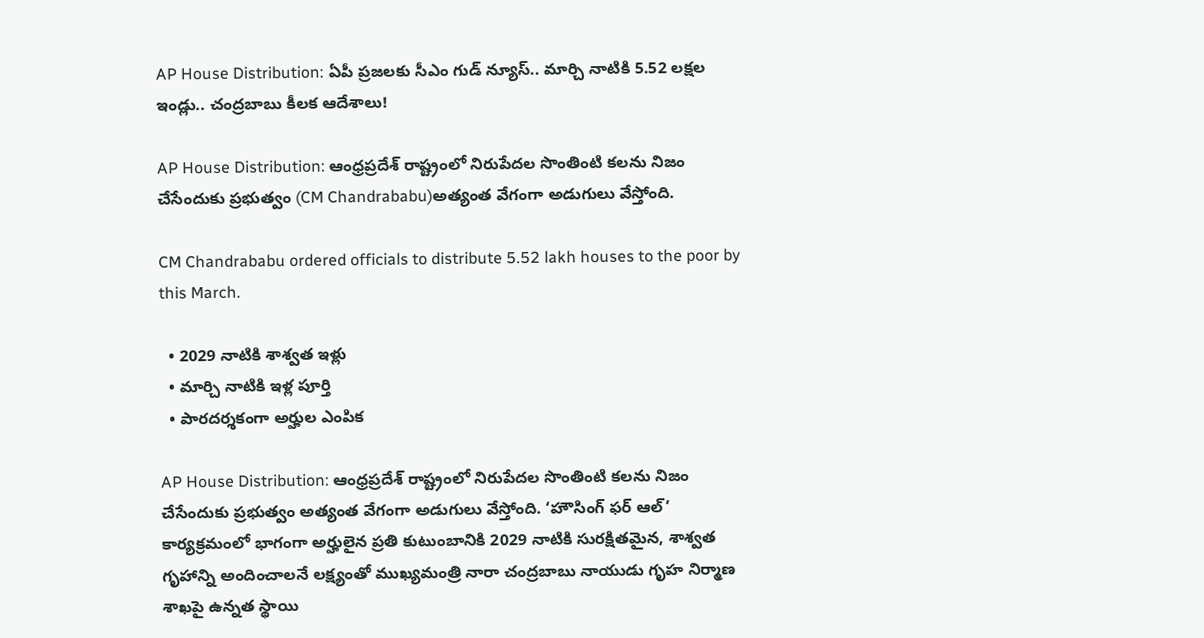AP House Distribution: ఏపీ ప్రజలకు సీఎం గుడ్ న్యూస్.. మార్చి నాటికి 5.52 లక్షల ఇండ్లు.. చంద్రబాబు కీలక ఆదేశాలు!

AP House Distribution: ఆంధ్రప్రదేశ్ రాష్ట్రంలో నిరుపేదల సొంతింటి కలను నిజం చేసేందుకు ప్రభుత్వం (CM Chandrababu)అత్యంత వేగంగా అడుగులు వేస్తోంది.

CM Chandrababu ordered officials to distribute 5.52 lakh houses to the poor by this March.

  • 2029 నాటికి శాశ్వత ఇళ్లు
  • మార్చి నాటికి ఇళ్ల పూర్తి
  • పారదర్శకంగా అర్హుల ఎంపిక

AP House Distribution: ఆంధ్రప్రదేశ్ రాష్ట్రంలో నిరుపేదల సొంతింటి కలను నిజం చేసేందుకు ప్రభుత్వం అత్యంత వేగంగా అడుగులు వేస్తోంది. ‘హౌసింగ్ ఫర్ ఆల్’ కార్యక్రమంలో భాగంగా అర్హులైన ప్రతి కుటుంబానికి 2029 నాటికి సురక్షితమైన, శాశ్వత గృహాన్ని అందించాలనే లక్ష్యంతో ముఖ్యమంత్రి నారా చంద్రబాబు నాయుడు గృహ నిర్మాణ శాఖపై ఉన్నత స్థాయి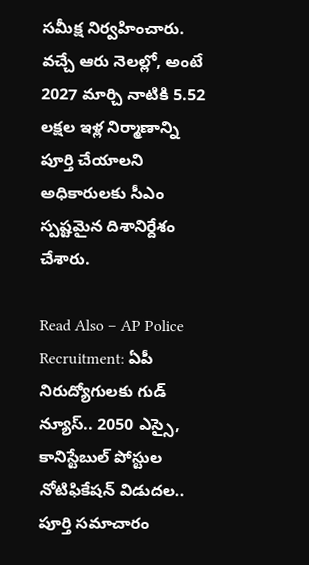సమీక్ష నిర్వహించారు. వచ్చే ఆరు నెలల్లో, అంటే 2027 మార్చి నాటికి 5.52 లక్షల ఇళ్ల నిర్మాణాన్ని పూర్తి చేయాలని అధికారులకు సీఎం స్పష్టమైన దిశానిర్దేశం చేశారు.

Read Also – AP Police Recruitment: ఏపీ నిరుద్యోగులకు గుడ్ న్యూస్.. 2050 ఎస్సై, కానిస్టేబుల్ పోస్టుల నోటిఫికేషన్ విడుదల.. పూర్తి సమాచారం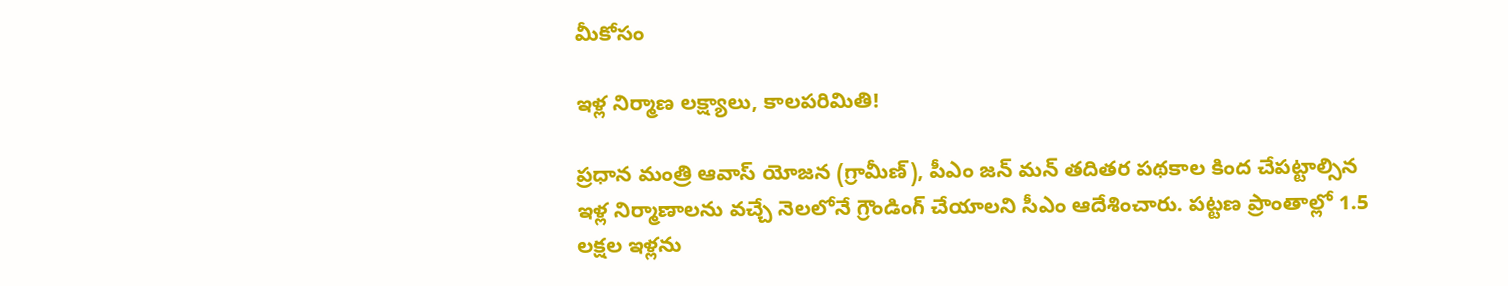మీకోసం

ఇళ్ల నిర్మాణ లక్ష్యాలు, కాలపరిమితి!

ప్రధాన మంత్రి ఆవాస్ యోజన (గ్రామీణ్), పీఎం జన్ మన్ తదితర పథకాల కింద చేపట్టాల్సిన ఇళ్ల నిర్మాణాలను వచ్చే నెలలోనే గ్రౌండింగ్ చేయాలని సీఎం ఆదేశించారు. పట్టణ ప్రాంతాల్లో 1.5 లక్షల ఇళ్లను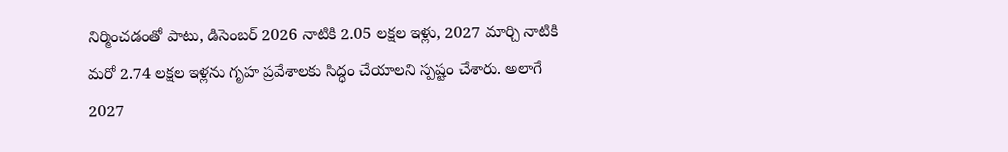నిర్మించడంతో పాటు, డిసెంబర్ 2026 నాటికి 2.05 లక్షల ఇళ్లు, 2027 మార్చి నాటికి మరో 2.74 లక్షల ఇళ్లను గృహ ప్రవేశాలకు సిద్ధం చేయాలని స్పష్టం చేశారు. అలాగే 2027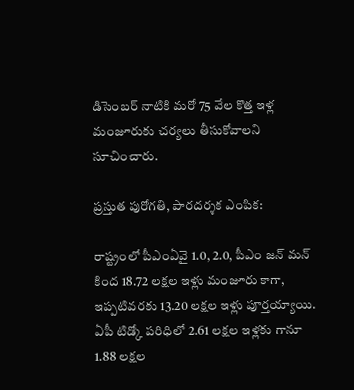డిసెంబర్ నాటికి మరో 75 వేల కొత్త ఇళ్ల మంజూరుకు చర్యలు తీసుకోవాలని సూచించారు.

ప్రస్తుత పురోగతి, పారదర్శక ఎంపిక:

రాష్ట్రంలో పీఎంఏవై 1.0, 2.0, పీఎం జన్ మన్ కింద 18.72 లక్షల ఇళ్లు మంజూరు కాగా, ఇప్పటివరకు 13.20 లక్షల ఇళ్లు పూర్తయ్యాయి. ఏపీ టిడ్కో పరిధిలో 2.61 లక్షల ఇళ్లకు గానూ 1.88 లక్షల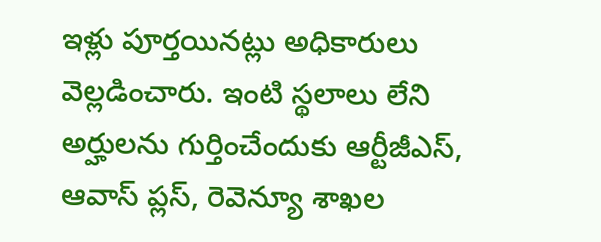ఇళ్లు పూర్తయినట్లు అధికారులు వెల్లడించారు. ఇంటి స్థలాలు లేని అర్హులను గుర్తించేందుకు ఆర్టీజీఎస్, ఆవాస్ ప్లస్, రెవెన్యూ శాఖల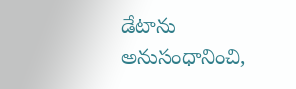డేటాను అనుసంధానించి,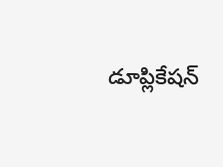డూప్లికేషన్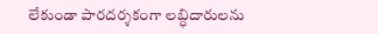లేకుండా పారదర్శకంగా లబ్ధిదారులను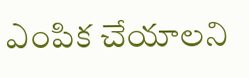ఎంపిక చేయాలని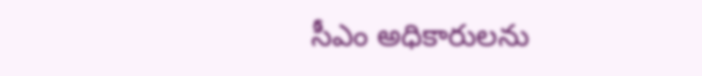సీఎం అధికారులను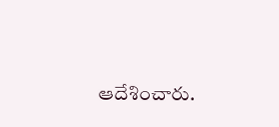ఆదేశించారు.